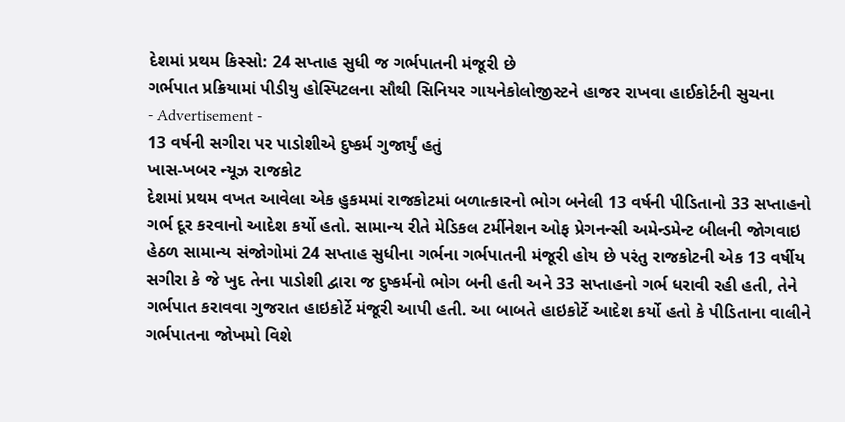દેશમાં પ્રથમ કિસ્સો: 24 સપ્તાહ સુધી જ ગર્ભપાતની મંજૂરી છે
ગર્ભપાત પ્રક્રિયામાં પીડીયુ હોસ્પિટલના સૌથી સિનિયર ગાયનેકોલોજીસ્ટને હાજર રાખવા હાઈકોર્ટની સુચના
- Advertisement -
13 વર્ષની સગીરા પર પાડોશીએ દુષ્કર્મ ગુજાર્યું હતું
ખાસ-ખબર ન્યૂઝ રાજકોટ
દેશમાં પ્રથમ વખત આવેલા એક હુકમમાં રાજકોટમાં બળાત્કારનો ભોગ બનેલી 13 વર્ષની પીડિતાનો 33 સપ્તાહનો ગર્ભ દૂર કરવાનો આદેશ કર્યો હતો. સામાન્ય રીતે મેડિકલ ટર્મીનેશન ઓફ પ્રેગનન્સી અમેન્ડમેન્ટ બીલની જોગવાઇ હેઠળ સામાન્ય સંજોગોમાં 24 સપ્તાહ સુધીના ગર્ભના ગર્ભપાતની મંજૂરી હોય છે પરંતુ રાજકોટની એક 13 વર્ષીય સગીરા કે જે ખુદ તેના પાડોશી દ્વારા જ દુષ્કર્મનો ભોગ બની હતી અને 33 સપ્તાહનો ગર્ભ ધરાવી રહી હતી, તેને ગર્ભપાત કરાવવા ગુજરાત હાઇકોર્ટે મંજૂરી આપી હતી. આ બાબતે હાઇકોર્ટે આદેશ કર્યો હતો કે પીડિતાના વાલીને ગર્ભપાતના જોખમો વિશે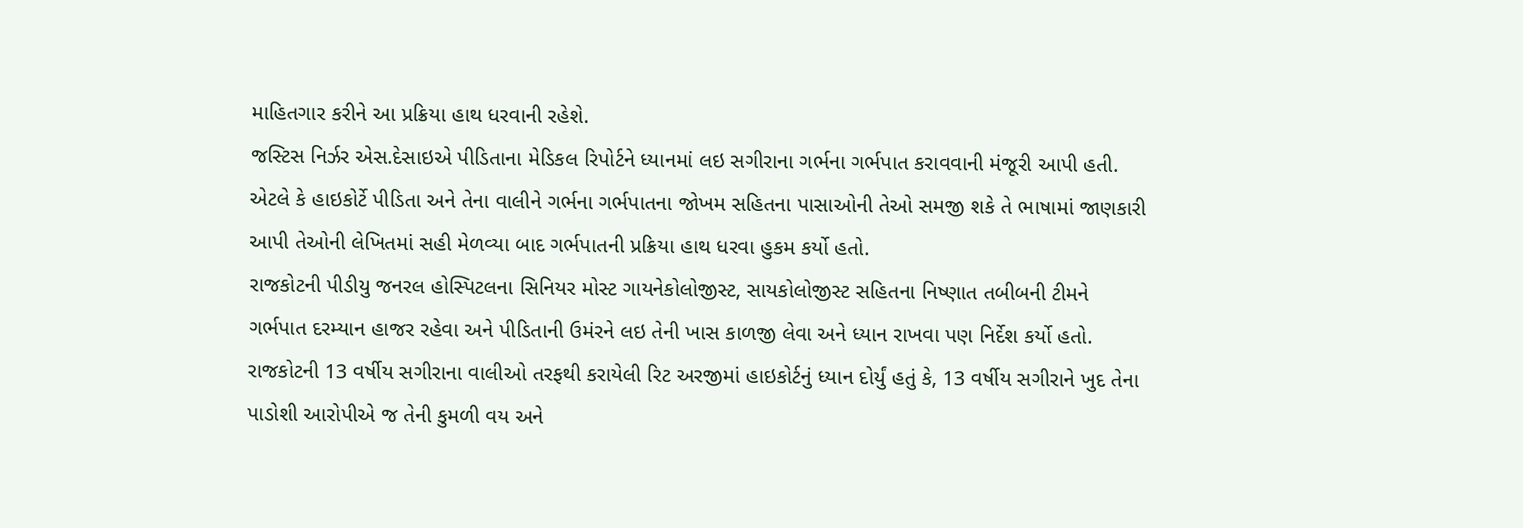માહિતગાર કરીને આ પ્રક્રિયા હાથ ધરવાની રહેશે.
જસ્ટિસ નિર્ઝર એસ.દેસાઇએ પીડિતાના મેડિકલ રિપોર્ટને ધ્યાનમાં લઇ સગીરાના ગર્ભના ગર્ભપાત કરાવવાની મંજૂરી આપી હતી. એટલે કે હાઇકોર્ટે પીડિતા અને તેના વાલીને ગર્ભના ગર્ભપાતના જોખમ સહિતના પાસાઓની તેઓ સમજી શકે તે ભાષામાં જાણકારી આપી તેઓની લેખિતમાં સહી મેળવ્યા બાદ ગર્ભપાતની પ્રક્રિયા હાથ ધરવા હુકમ કર્યો હતો.
રાજકોટની પીડીયુ જનરલ હોસ્પિટલના સિનિયર મોસ્ટ ગાયનેકોલોજીસ્ટ, સાયકોલોજીસ્ટ સહિતના નિષ્ણાત તબીબની ટીમને ગર્ભપાત દરમ્યાન હાજર રહેવા અને પીડિતાની ઉમંરને લઇ તેની ખાસ કાળજી લેવા અને ધ્યાન રાખવા પણ નિર્દેશ કર્યો હતો. રાજકોટની 13 વર્ષીય સગીરાના વાલીઓ તરફથી કરાયેલી રિટ અરજીમાં હાઇકોર્ટનું ધ્યાન દોર્યું હતું કે, 13 વર્ષીય સગીરાને ખુદ તેના પાડોશી આરોપીએ જ તેની કુમળી વય અને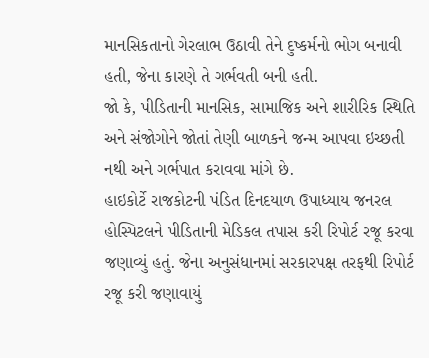માનસિકતાનો ગેરલાભ ઉઠાવી તેને દુષ્કર્મનો ભોગ બનાવી હતી, જેના કારણે તે ગર્ભવતી બની હતી.
જો કે, પીડિતાની માનસિક, સામાજિક અને શારીરિક સ્થિતિ અને સંજોગોને જોતાં તેણી બાળકને જન્મ આપવા ઇચ્છતી નથી અને ગર્ભપાત કરાવવા માંગે છે.
હાઇકોર્ટે રાજકોટની પંડિત દિનદયાળ ઉપાધ્યાય જનરલ હોસ્પિટલને પીડિતાની મેડિકલ તપાસ કરી રિપોર્ટ રજૂ કરવા જણાવ્યું હતું. જેના અનુસંધાનમાં સરકારપક્ષ તરફથી રિપોર્ટ રજૂ કરી જણાવાયું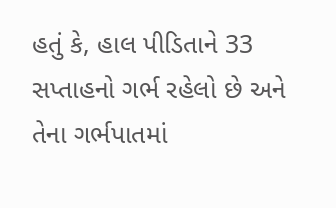હતું કે, હાલ પીડિતાને 33 સપ્તાહનો ગર્ભ રહેલો છે અને તેના ગર્ભપાતમાં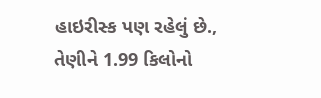હાઇરીસ્ક પણ રહેલું છે., તેણીને 1.99 કિલોનો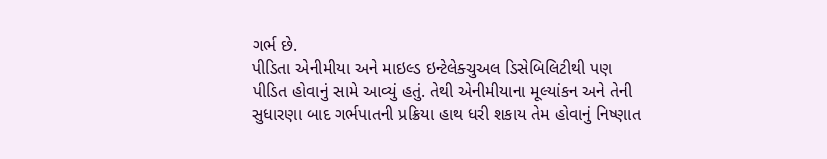ગર્ભ છે.
પીડિતા એનીમીયા અને માઇલ્ડ ઇન્ટેલેક્ચુઅલ ડિસેબિલિટીથી પણ પીડિત હોવાનું સામે આવ્યું હતું. તેથી એનીમીયાના મૂલ્યાંકન અને તેની સુધારણા બાદ ગર્ભપાતની પ્રક્રિયા હાથ ધરી શકાય તેમ હોવાનું નિષ્ણાત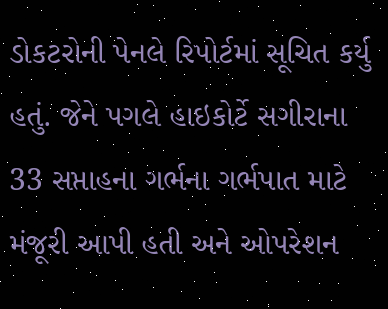ડોકટરોની પેનલે રિપોર્ટમાં સૂચિત કર્યુ હતું. જેને પગલે હાઇકોર્ટે સગીરાના 33 સપ્તાહના ગર્ભના ગર્ભપાત માટે મંજૂરી આપી હતી અને ઓપરેશન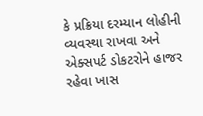કે પ્રક્રિયા દરમ્યાન લોહીની વ્યવસ્થા રાખવા અને એક્સપર્ટ ડોકટરોને હાજર રહેવા ખાસ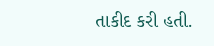તાકીદ કરી હતી.